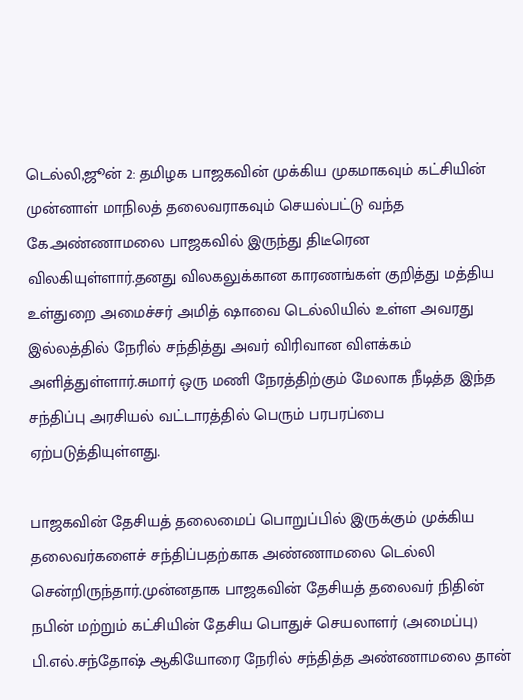டெல்லி,ஜூன் 2: தமிழக பாஜகவின் முக்கிய முகமாகவும் கட்சியின் முன்னாள் மாநிலத் தலைவராகவும் செயல்பட்டு வந்த கே.அண்ணாமலை பாஜகவில் இருந்து திடீரென விலகியுள்ளார்.தனது விலகலுக்கான காரணங்கள் குறித்து மத்திய உள்துறை அமைச்சர் அமித் ஷாவை டெல்லியில் உள்ள அவரது இல்லத்தில் நேரில் சந்தித்து அவர் விரிவான விளக்கம் அளித்துள்ளார்.சுமார் ஒரு மணி நேரத்திற்கும் மேலாக நீடித்த இந்த சந்திப்பு அரசியல் வட்டாரத்தில் பெரும் பரபரப்பை ஏற்படுத்தியுள்ளது.

பாஜகவின் தேசியத் தலைமைப் பொறுப்பில் இருக்கும் முக்கிய தலைவர்களைச் சந்திப்பதற்காக அண்ணாமலை டெல்லி சென்றிருந்தார்.முன்னதாக பாஜகவின் தேசியத் தலைவர் நிதின் நபின் மற்றும் கட்சியின் தேசிய பொதுச் செயலாளர் (அமைப்பு) பி.எல்.சந்தோஷ் ஆகியோரை நேரில் சந்தித்த அண்ணாமலை தான்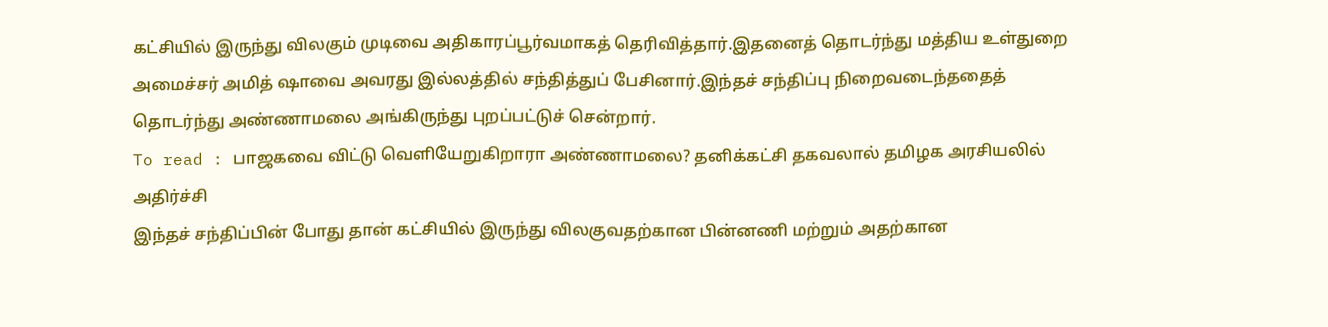கட்சியில் இருந்து விலகும் முடிவை அதிகாரப்பூர்வமாகத் தெரிவித்தார்.இதனைத் தொடர்ந்து மத்திய உள்துறை அமைச்சர் அமித் ஷாவை அவரது இல்லத்தில் சந்தித்துப் பேசினார்.இந்தச் சந்திப்பு நிறைவடைந்ததைத் தொடர்ந்து அண்ணாமலை அங்கிருந்து புறப்பட்டுச் சென்றார்.
To read : பாஜகவை விட்டு வெளியேறுகிறாரா அண்ணாமலை? தனிக்கட்சி தகவலால் தமிழக அரசியலில் அதிர்ச்சி
இந்தச் சந்திப்பின் போது தான் கட்சியில் இருந்து விலகுவதற்கான பின்னணி மற்றும் அதற்கான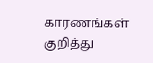காரணங்கள் குறித்து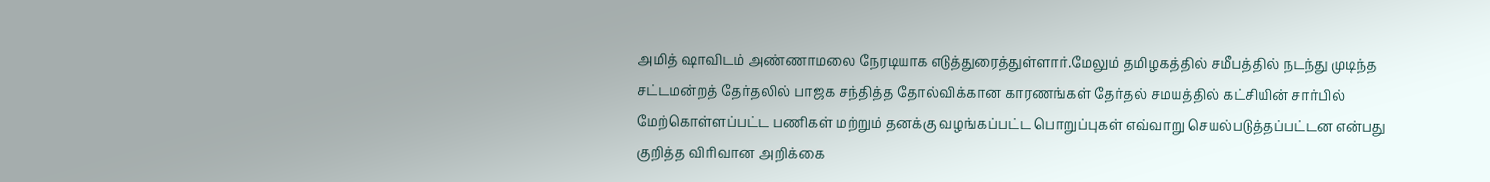அமித் ஷாவிடம் அண்ணாமலை நேரடியாக எடுத்துரைத்துள்ளார்.மேலும் தமிழகத்தில் சமீபத்தில் நடந்து முடிந்த சட்டமன்றத் தேர்தலில் பாஜக சந்தித்த தோல்விக்கான காரணங்கள் தேர்தல் சமயத்தில் கட்சியின் சார்பில் மேற்கொள்ளப்பட்ட பணிகள் மற்றும் தனக்கு வழங்கப்பட்ட பொறுப்புகள் எவ்வாறு செயல்படுத்தப்பட்டன என்பது குறித்த விரிவான அறிக்கை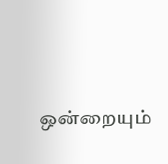ஒன்றையும்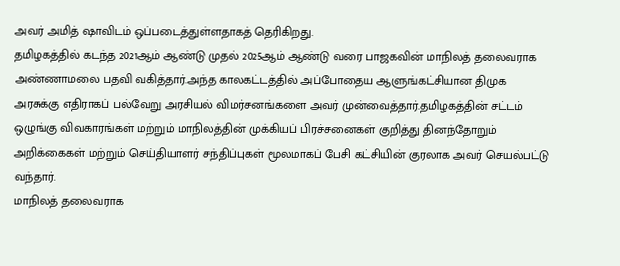அவர் அமித் ஷாவிடம் ஒப்படைத்துள்ளதாகத் தெரிகிறது.
தமிழகத்தில் கடந்த 2021ஆம் ஆண்டு முதல் 2025ஆம் ஆண்டு வரை பாஜகவின் மாநிலத் தலைவராக அண்ணாமலை பதவி வகித்தார்.அந்த காலகட்டத்தில் அப்போதைய ஆளுங்கட்சியான திமுக அரசுக்கு எதிராகப் பல்வேறு அரசியல் விமர்சனங்களை அவர் முன்வைத்தார்.தமிழகத்தின் சட்டம் ஒழுங்கு விவகாரங்கள் மற்றும் மாநிலத்தின் முக்கியப் பிரச்சனைகள் குறித்து தினந்தோறும் அறிக்கைகள் மற்றும் செய்தியாளர் சந்திப்புகள் மூலமாகப் பேசி கட்சியின் குரலாக அவர் செயல்பட்டு வந்தார்.
மாநிலத் தலைவராக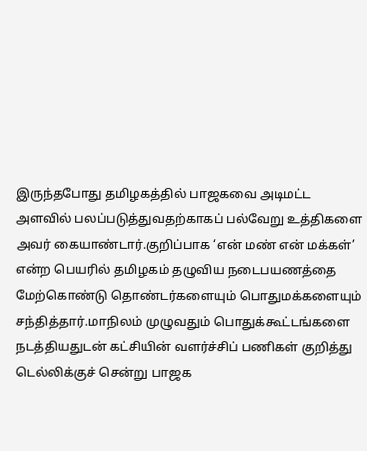இருந்தபோது தமிழகத்தில் பாஜகவை அடிமட்ட அளவில் பலப்படுத்துவதற்காகப் பல்வேறு உத்திகளை அவர் கையாண்டார்.குறிப்பாக ‘என் மண் என் மக்கள்’ என்ற பெயரில் தமிழகம் தழுவிய நடைபயணத்தை மேற்கொண்டு தொண்டர்களையும் பொதுமக்களையும் சந்தித்தார்.மாநிலம் முழுவதும் பொதுக்கூட்டங்களை நடத்தியதுடன் கட்சியின் வளர்ச்சிப் பணிகள் குறித்து டெல்லிக்குச் சென்று பாஜக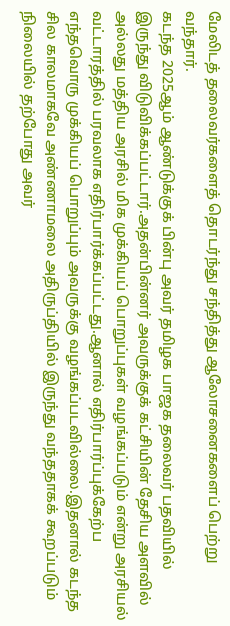மேலிடத் தலைவர்களைத் தொடர்ந்து சந்தித்து ஆலோசனைகளைப் பெற்று வந்தார்.
கடந்த 2025ஆம் ஆண்டுக்குக் பின்பு அவர் தமிழக பாஜக தலைவர் பதவியில் இருந்து விடுவிக்கப்பட்டார்.அதன்பின்னர் அவருக்குக் கட்சியின் தேசிய அளவில் அல்லது மத்திய அரசில் மிக முக்கியப் பொறுப்புகள் வழங்கப்படும் என்று அரசியல் வட்டாரத்தில் பரவலாக எதிர்பார்க்கப்பட்டது.ஆனால் எதிர்பார்ப்புக்கேற்ப எந்தவொரு முக்கியப் பொறுப்பும் அவருக்கு வழங்கப்படவில்லை.இதனால் கடந்த சில காலமாகவே அண்ணாமலை அதிருப்தியில் இருந்து வந்ததாகக் கூறப்படும் நிலையில் தற்போது அவர்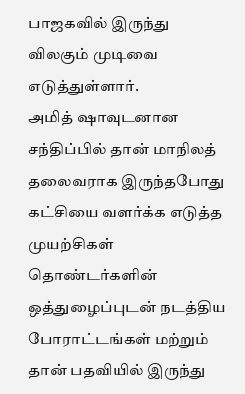பாஜகவில் இருந்து விலகும் முடிவை எடுத்துள்ளார்.
அமித் ஷாவுடனான சந்திப்பில் தான் மாநிலத் தலைவராக இருந்தபோது கட்சியை வளர்க்க எடுத்த முயற்சிகள் தொண்டர்களின் ஒத்துழைப்புடன் நடத்திய போராட்டங்கள் மற்றும் தான் பதவியில் இருந்து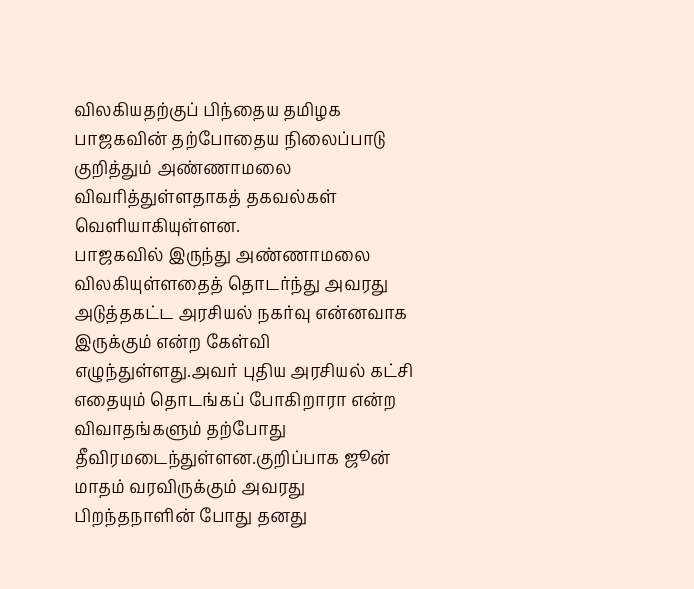விலகியதற்குப் பிந்தைய தமிழக பாஜகவின் தற்போதைய நிலைப்பாடு குறித்தும் அண்ணாமலை விவரித்துள்ளதாகத் தகவல்கள் வெளியாகியுள்ளன.
பாஜகவில் இருந்து அண்ணாமலை விலகியுள்ளதைத் தொடர்ந்து அவரது அடுத்தகட்ட அரசியல் நகர்வு என்னவாக இருக்கும் என்ற கேள்வி எழுந்துள்ளது.அவர் புதிய அரசியல் கட்சி எதையும் தொடங்கப் போகிறாரா என்ற விவாதங்களும் தற்போது தீவிரமடைந்துள்ளன.குறிப்பாக ஜூன் மாதம் வரவிருக்கும் அவரது பிறந்தநாளின் போது தனது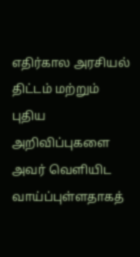எதிர்கால அரசியல் திட்டம் மற்றும் புதிய அறிவிப்புகளை அவர் வெளியிட வாய்ப்புள்ளதாகத்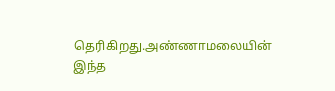தெரிகிறது.அண்ணாமலையின் இந்த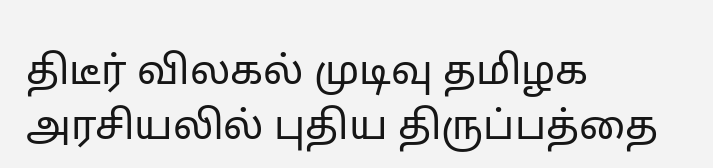திடீர் விலகல் முடிவு தமிழக அரசியலில் புதிய திருப்பத்தை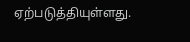ஏற்படுத்தியுள்ளது.